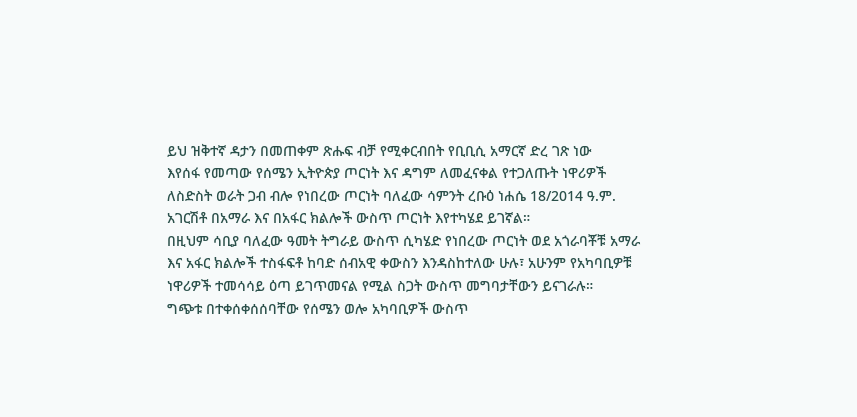ይህ ዝቅተኛ ዳታን በመጠቀም ጽሑፍ ብቻ የሚቀርብበት የቢቢሲ አማርኛ ድረ ገጽ ነው
እየሰፋ የመጣው የሰሜን ኢትዮጵያ ጦርነት እና ዳግም ለመፈናቀል የተጋለጡት ነዋሪዎች
ለስድስት ወራት ጋብ ብሎ የነበረው ጦርነት ባለፈው ሳምንት ረቡዕ ነሐሴ 18/2014 ዓ.ም. አገርሽቶ በአማራ እና በአፋር ክልሎች ውስጥ ጦርነት እየተካሄደ ይገኛል።
በዚህም ሳቢያ ባለፈው ዓመት ትግራይ ውስጥ ሲካሄድ የነበረው ጦርነት ወደ አጎራባቾቹ አማራ እና አፋር ክልሎች ተስፋፍቶ ከባድ ሰብአዊ ቀውስን እንዳስከተለው ሁሉ፣ አሁንም የአካባቢዎቹ ነዋሪዎች ተመሳሳይ ዕጣ ይገጥመናል የሚል ስጋት ውስጥ መግባታቸውን ይናገራሉ።
ግጭቱ በተቀሰቀሰሰባቸው የሰሜን ወሎ አካባቢዎች ውስጥ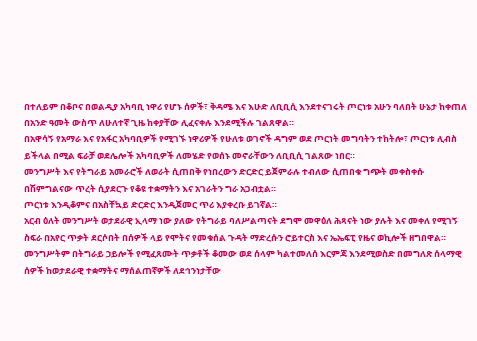በተለይም በቆቦና በወልዲያ አካባቢ ነዋሪ የሆኑ ሰዎች፣ ቅዳሜ እና እሁድ ለቢቢሲ እንደተናገሩት ጦርነቱ አሁን ባለበት ሁኔታ ከቀጠለ በአንድ ዓመት ውስጥ ለሁለተኛ ጊዜ ከቀያቸው ሊፈናቀሉ እንደሚችሉ ገልጸዋል።
በአዋሳኝ የአማራ እና የአፋር አካባቢዎች የሚገኙ ነዋሪዎች የሁለቱ ወገኖች ዳግም ወደ ጦርነት መግባትን ተከትሎ፣ ጦርነቱ ሊብስ ይችላል በሚል ፍራቻ ወደሌሎች አካባቢዎች ለመሄድ የወሰኑ መኖራቸውን ለቢቢሲ ገልጸው ነበር።
መንግሥት እና የትግራይ አመራሮች ለወራት ሲጠበቅ የነበረውን ድርድር ይጀምራሉ ተብለው ሲጠበቁ ግጭት መቀስቀሱ በሽምግልናው ጥረት ሲያደርጉ የቆዩ ተቋማትን እና አገራትን ግራ አጋብቷል።
ጦርነቱ እንዲቆምና በአስቸኳይ ድርድር እንዲጀመር ጥሪ እያቀረቡ ይገኛል።
አርብ ዕለት መንግሥት ወታደራዊ ኢላማ ነው ያለው የትግራይ ባለሥልጣናት ደግሞ መዋዕለ ሕጻናት ነው ያሉት እና መቀለ የሚገኝ ስፍራ በአየር ጥቃት ደርሶበት በሰዎች ላይ የሞትና የመቁሰል ጉዳት ማድረሱን ሮይተርስ እና ኤኤፍፒ የዜና ወኪሎች ዘግበዋል።
መንግሥትም በትግራይ ኃይሎች የሚፈጸሙት ጥቃቶች ቆመው ወደ ሰላም ካልተመለሰ እርምጃ እንደሚወስድ በመግለጽ ሰላማዊ ሰዎች ከወታደራዊ ተቋማትና ማሰልጠኛዎች ለደኅንነታቸው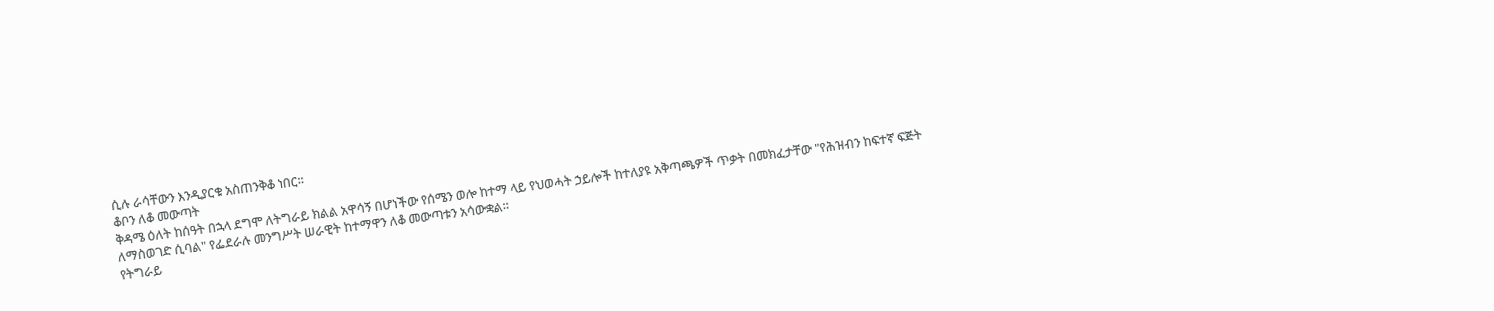ሲሉ ራሳቸውን እንዲያርቁ አስጠንቅቆ ነበር።
ቆቦን ለቆ መውጣት
ቅዳሜ ዕለት ከሰዓት በኋላ ደግሞ ለትግራይ ክልል አዋሳኝ በሆነችው የሰሜን ወሎ ከተማ ላይ የህወሓት ኃይሎች ከተለያዩ አቅጣጫዎች ጥቃት በመክፈታቸው "የሕዝብን ከፍተኛ ፍጅት ለማስወገድ ሲባል" የፌደራሉ መንግሥት ሠራዊት ከተማዋን ለቆ መውጣቱን አሳውቋል።
የትግራይ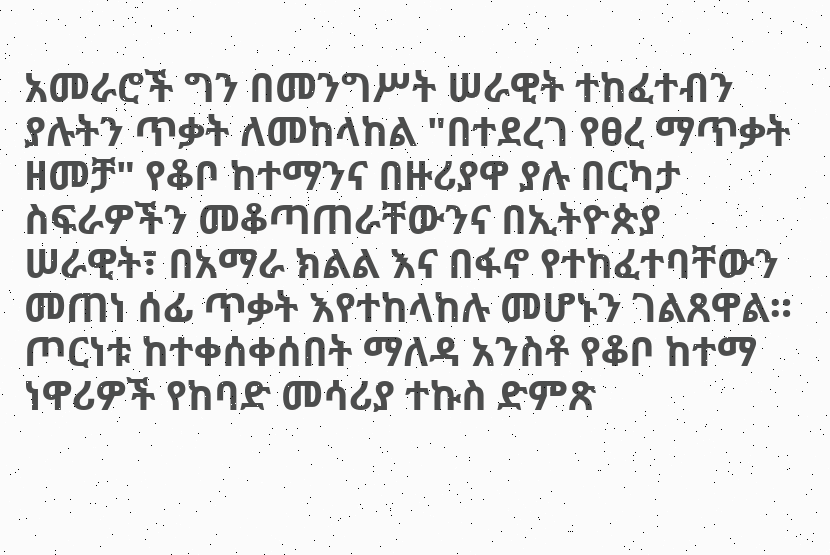አመራሮች ግን በመንግሥት ሠራዊት ተከፈተብን ያሉትን ጥቃት ለመከላከል "በተደረገ የፀረ ማጥቃት ዘመቻ" የቆቦ ከተማንና በዙሪያዋ ያሉ በርካታ ስፍራዎችን መቆጣጠራቸውንና በኢትዮጵያ ሠራዊት፣ በአማራ ክልል እና በፋኖ የተከፈተባቸውን መጠነ ሰፊ ጥቃት እየተከላከሉ መሆኑን ገልጸዋል።
ጦርነቱ ከተቀሰቀሰበት ማለዳ አንስቶ የቆቦ ከተማ ነዋሪዎች የከባድ መሳሪያ ተኩስ ድምጽ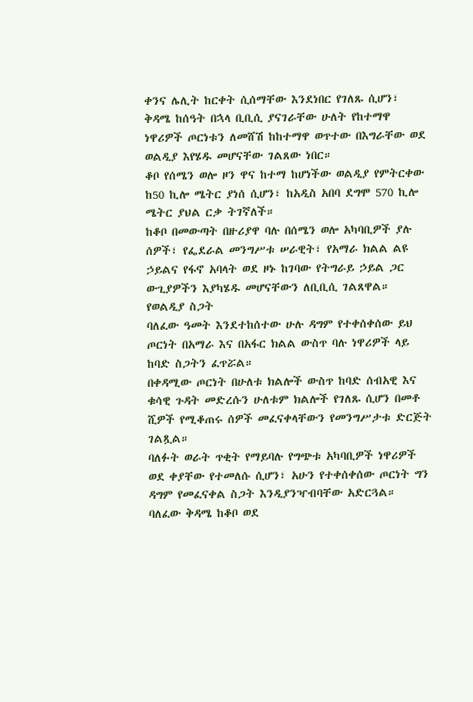ቀንና ሌሊት ከርቀት ሲሰማቸው እንደነበር የገለጹ ሲሆን፣ ቅዳሜ ከሰዓት በኋላ ቢቢሲ ያናገራቸው ሁለት የከተማዋ ነዋሪዎች ጦርነቱን ለመሸሽ ከከተማዋ ወጥተው በእግራቸው ወደ ወልዲያ እየሄዱ መሆናቸው ገልጸው ነበር።
ቆቦ የሰሜን ወሎ ዞን ዋና ከተማ ከሆነችው ወልዲያ የምትርቀው ከ50 ኪሎ ሜትር ያነሰ ሲሆን፣ ከአዲስ አበባ ደግሞ 570 ኪሎ ሜትር ያህል ርቃ ትገኛለች።
ከቆቦ በመውጣት በዙሪያዋ ባሉ በሰሜን ወሎ አካባቢዎች ያሉ ሰዎች፣ የፌደራል መንግሥቱ ሠራዊት፣ የአማራ ክልል ልዩ ኃይልና የፋኖ አባላት ወደ ዞኑ ከገባው የትግራይ ኃይል ጋር ውጊያዎችን እያካሄዱ መሆናቸውን ለቢቢሲ ገልጸዋል።
የወልዲያ ስጋት
ባለፈው ዓመት እንደተከሰተው ሁሉ ዳግም የተቀሰቀሰው ይህ ጦርነት በአማራ እና በአፋር ክልል ውስጥ ባሉ ነዋሪዎች ላይ ከባድ ስጋትን ፈጥሯል።
በቀዳሚው ጦርነት በሁለቱ ክልሎች ውስጥ ከባድ ሰብአዊ እና ቁሳዊ ጉዳት መድረሱን ሁለቱም ክልሎች የገለጹ ሲሆን በመቶ ሺዎች የሚቆጠሩ ሰዎች መፈናቀላቸውን የመንግሥታቱ ድርጅት ገልጿል።
ባለፉት ወራት ጥቂት የማይባሉ የግጭቱ አካባቢዎች ነዋሪዎች ወደ ቀያቸው የተመለሱ ሲሆን፣ አሁን የተቀሰቀሰው ጦርነት ግን ዳግም የመፈናቀል ስጋት እንዲያንዣብባቸው አድርጓል።
ባለፈው ቅዳሜ ከቆቦ ወደ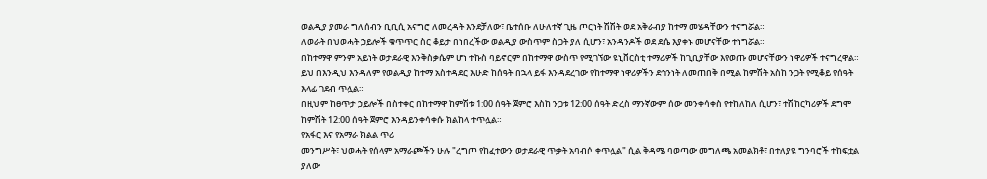ወልዲያ ያመራ ግለሰብን ቢቢሲ አናግሮ ለመረዳት እንደቻለው፣ ቤተሰቡ ለሁለተኛ ጊዜ ጦርነት ሽሽት ወደ አቅራብያ ከተማ መሄዳቸውን ተናግሯል።
ለወራት በህወሓት ኃይሎች ቁጥጥር ስር ቆይታ በነበረችው ወልዲያ ውስጥም ስጋት ያለ ሲሆን፣ አንዳንዶች ወደ ደሴ እያቀኑ መሆናቸው ተነግሯል።
በከተማዋ ምንም አይነት ወታደራዊ እንቅስቃሴም ሆነ ተኩስ ባይኖርም በከተማዋ ውስጥ የሚገኘው ዩኒቨርስቲ ተማሪዎች ከጊቢያቸው እየወጡ መሆናቸውን ነዋሪዎች ተናግረዋል።
ይህ በእንዲህ እንዳለም የወልዲያ ከተማ አስተዳደር እሁድ ከሰዓት በኋላ ይፋ እንዳደረገው የከተማዋ ነዋሪዎችን ደኅንነት ለመጠበቅ በሚል ከምሽት አስከ ንጋት የሚቆይ የሰዓት እላፊ ገደብ ጥሏል።
በዚህም ከፀጥታ ኃይሎች በስተቀር በከተማዋ ከምሽቱ 1:00 ሰዓት ጀምሮ እስከ ንጋቱ 12:00 ሰዓት ድረስ ማንኛውም ሰው መንቀሳቀስ የተከለከለ ሲሆን፣ ተሽከርካሪዎች ደግሞ ከምሽት 12:00 ሰዓት ጀምሮ እንዳይንቀሳቀሱ ክልከላ ተጥሏል።
የአፋር እና የአማራ ክልል ጥሪ
መንግሥት፣ ህወሓት የሰላም አማራጮችን ሁሉ "ረግጦ የከፈተውን ወታደራዊ ጥቃት አባብሶ ቀጥሏል" ሲል ቅዳሜ ባወጣው መግለጫ አመልክቶ፣ በተለያዩ ግንባሮች ተከፍቷል ያለው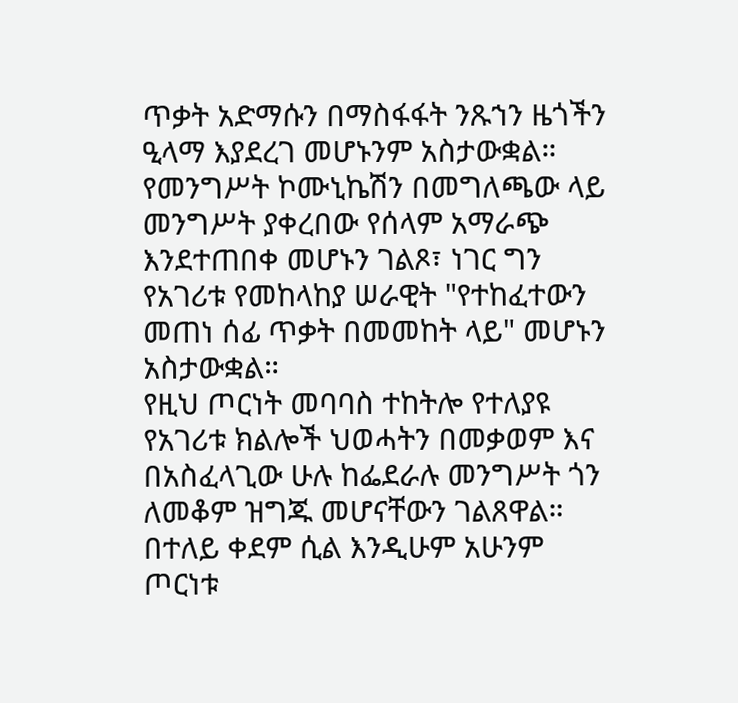ጥቃት አድማሱን በማስፋፋት ንጹኀን ዜጎችን ዒላማ እያደረገ መሆኑንም አስታውቋል።
የመንግሥት ኮሙኒኬሽን በመግለጫው ላይ መንግሥት ያቀረበው የሰላም አማራጭ እንደተጠበቀ መሆኑን ገልጾ፣ ነገር ግን የአገሪቱ የመከላከያ ሠራዊት "የተከፈተውን መጠነ ሰፊ ጥቃት በመመከት ላይ" መሆኑን አስታውቋል።
የዚህ ጦርነት መባባስ ተከትሎ የተለያዩ የአገሪቱ ክልሎች ህወሓትን በመቃወም እና በአስፈላጊው ሁሉ ከፌደራሉ መንግሥት ጎን ለመቆም ዝግጁ መሆናቸውን ገልጸዋል።
በተለይ ቀደም ሲል እንዲሁም አሁንም ጦርነቱ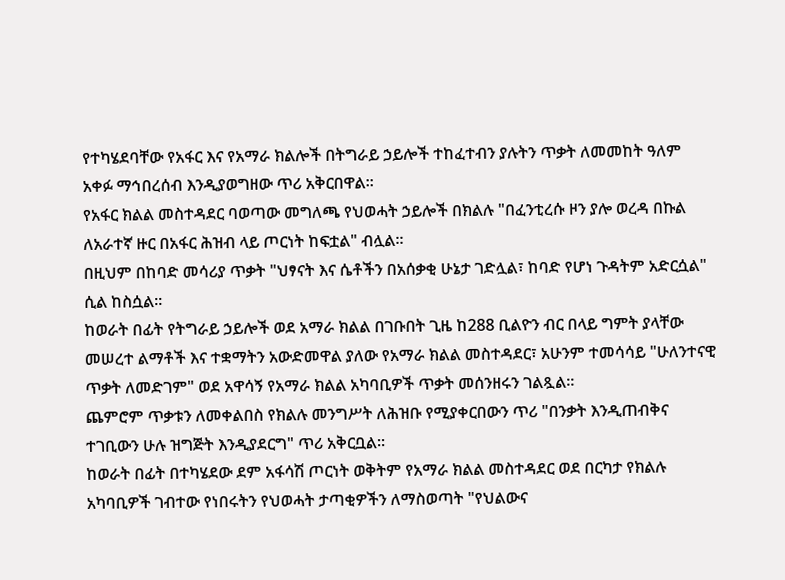የተካሄደባቸው የአፋር እና የአማራ ክልሎች በትግራይ ኃይሎች ተከፈተብን ያሉትን ጥቃት ለመመከት ዓለም አቀፉ ማኅበረሰብ እንዲያወግዘው ጥሪ አቅርበዋል።
የአፋር ክልል መስተዳደር ባወጣው መግለጫ የህወሓት ኃይሎች በክልሉ "በፈንቲረሱ ዞን ያሎ ወረዳ በኩል ለአራተኛ ዙር በአፋር ሕዝብ ላይ ጦርነት ከፍቷል" ብሏል።
በዚህም በከባድ መሳሪያ ጥቃት "ህፃናት እና ሴቶችን በአሰቃቂ ሁኔታ ገድሏል፣ ከባድ የሆነ ጉዳትም አድርሷል" ሲል ከስሷል።
ከወራት በፊት የትግራይ ኃይሎች ወደ አማራ ክልል በገቡበት ጊዜ ከ288 ቢልዮን ብር በላይ ግምት ያላቸው መሠረተ ልማቶች እና ተቋማትን አውድመዋል ያለው የአማራ ክልል መስተዳደር፣ አሁንም ተመሳሳይ "ሁለንተናዊ ጥቃት ለመድገም" ወደ አዋሳኝ የአማራ ክልል አካባቢዎች ጥቃት መሰንዘሩን ገልጿል።
ጨምሮም ጥቃቱን ለመቀልበስ የክልሉ መንግሥት ለሕዝቡ የሚያቀርበውን ጥሪ "በንቃት እንዲጠብቅና ተገቢውን ሁሉ ዝግጅት እንዲያደርግ" ጥሪ አቅርቧል።
ከወራት በፊት በተካሄደው ደም አፋሳሽ ጦርነት ወቅትም የአማራ ክልል መስተዳደር ወደ በርካታ የክልሉ አካባቢዎች ገብተው የነበሩትን የህወሓት ታጣቂዎችን ለማስወጣት "የህልውና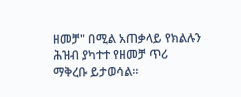ዘመቻ" በሚል አጠቃላይ የክልሉን ሕዝብ ያካተተ የዘመቻ ጥሪ ማቅረቡ ይታወሳል።